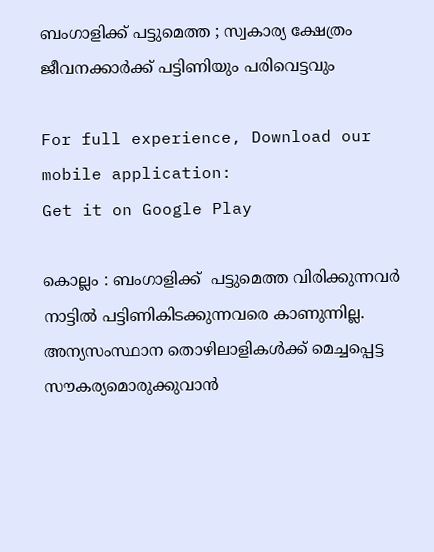ബംഗാളിക്ക് പട്ടുമെത്ത ; സ്വകാര്യ ക്ഷേത്രം ജീവനക്കാര്‍ക്ക് പട്ടിണിയും പരിവെട്ടവും

For full experience, Download our mobile application:
Get it on Google Play

കൊല്ലം : ബംഗാളിക്ക്  പട്ടുമെത്ത വിരിക്കുന്നവര്‍ നാട്ടില്‍ പട്ടിണികിടക്കുന്നവരെ കാണുന്നില്ല. അന്യസംസ്ഥാന തൊഴിലാളികള്‍ക്ക് മെച്ചപ്പെട്ട സൗകര്യമൊരുക്കുവാന്‍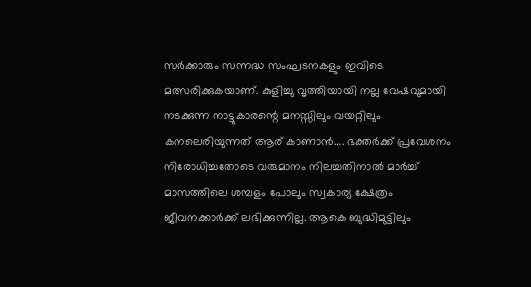സര്‍ക്കാരും സന്നദ്ധ സംഘടനകളും ഇവിടെ മത്സരിക്കുകയാണ്. കുളിച്ചു വൃത്തിയായി നല്ല വേഷവുമായി നടക്കുന്ന നാട്ടുകാരന്റെ മനസ്സിലും വയറ്റിലും കനലെരിയുന്നത് ആര് കാണാന്‍…. ഭക്തര്‍ക്ക് പ്രവേശനം നിരോധിച്ചതോടെ വരുമാനം നിലച്ചതിനാൽ മാർച്ച് മാസത്തിലെ ശമ്പളം പോലും സ്വകാര്യ ക്ഷേത്രം ജീവനക്കാര്‍ക്ക് ലഭിക്കുന്നില്ല. ആകെ ബുദ്ധിമുട്ടിലും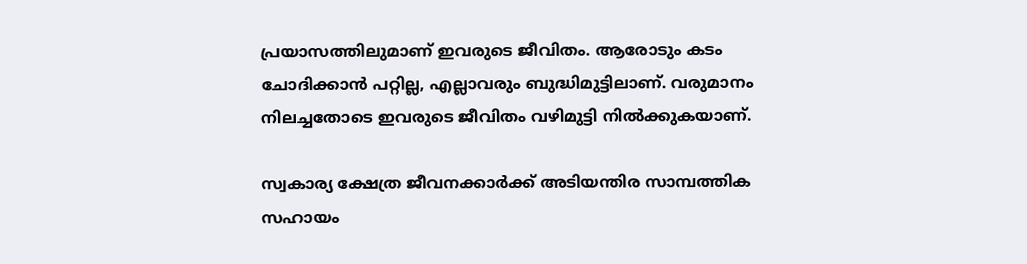പ്രയാസത്തിലുമാണ് ഇവരുടെ ജീവിതം. ആരോടും കടം ചോദിക്കാന്‍ പറ്റില്ല, എല്ലാവരും ബുദ്ധിമുട്ടിലാണ്. വരുമാനം നിലച്ചതോടെ ഇവരുടെ ജീവിതം വഴിമുട്ടി നില്‍ക്കുകയാണ്.

സ്വകാര്യ ക്ഷേത്ര ജീവനക്കാര്‍ക്ക് അടിയന്തിര സാമ്പത്തിക സഹായം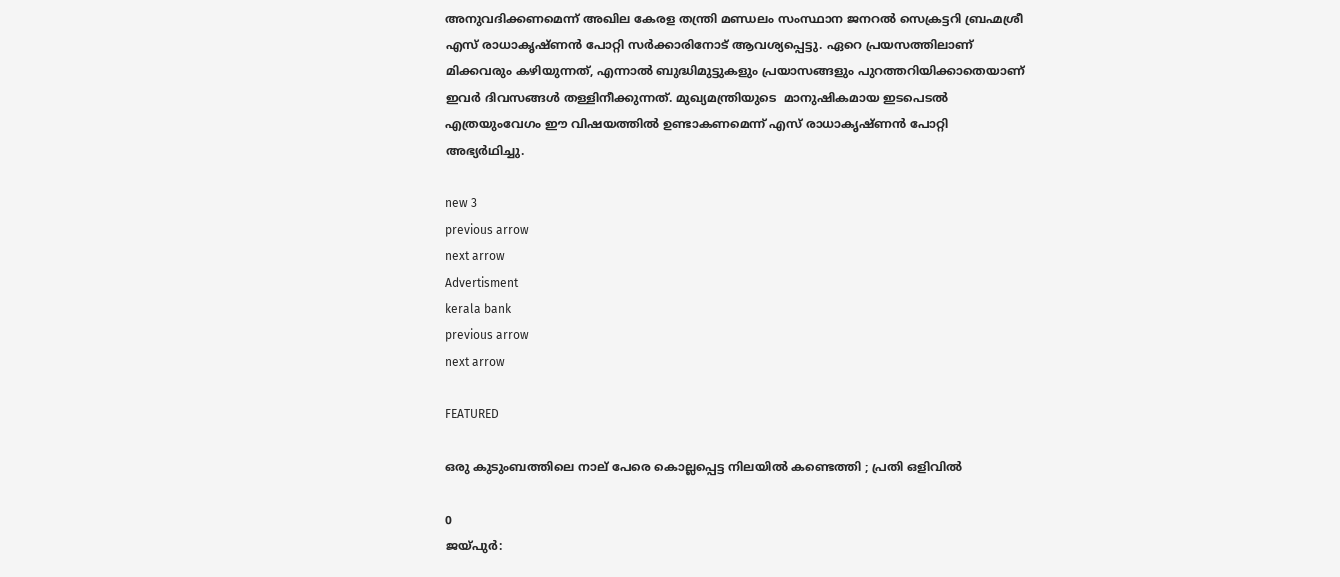അനുവദിക്കണമെന്ന് അഖില കേരള തന്ത്രി മണ്ഡലം സംസ്ഥാന ജനറല്‍ സെക്രട്ടറി ബ്രഹ്മശ്രീ എസ് രാധാകൃഷ്ണന്‍ പോറ്റി സർക്കാരിനോട് ആവശ്യപ്പെട്ടു. ഏറെ പ്രയസത്തിലാണ് മിക്കവരും കഴിയുന്നത്‌, എന്നാല്‍ ബുദ്ധിമുട്ടുകളും പ്രയാസങ്ങളും പുറത്തറിയിക്കാതെയാണ് ഇവര്‍ ദിവസങ്ങള്‍ തള്ളിനീക്കുന്നത്. മുഖ്യമന്ത്രിയുടെ  മാനുഷികമായ ഇടപെടല്‍ എത്രയുംവേഗം ഈ വിഷയത്തില്‍ ഉണ്ടാകണമെന്ന് എസ് രാധാകൃഷ്ണന്‍ പോറ്റി അഭ്യര്‍ഥിച്ചു.

new 3
previous arrow
next arrow
Advertisment
kerala bank
previous arrow
next arrow

FEATURED

ഒരു കുടുംബത്തിലെ നാല് പേരെ കൊല്ലപ്പെട്ട നിലയിൽ‍ കണ്ടെത്തി ; പ്രതി ഒളിവിൽ

0
ജയ്പുർ: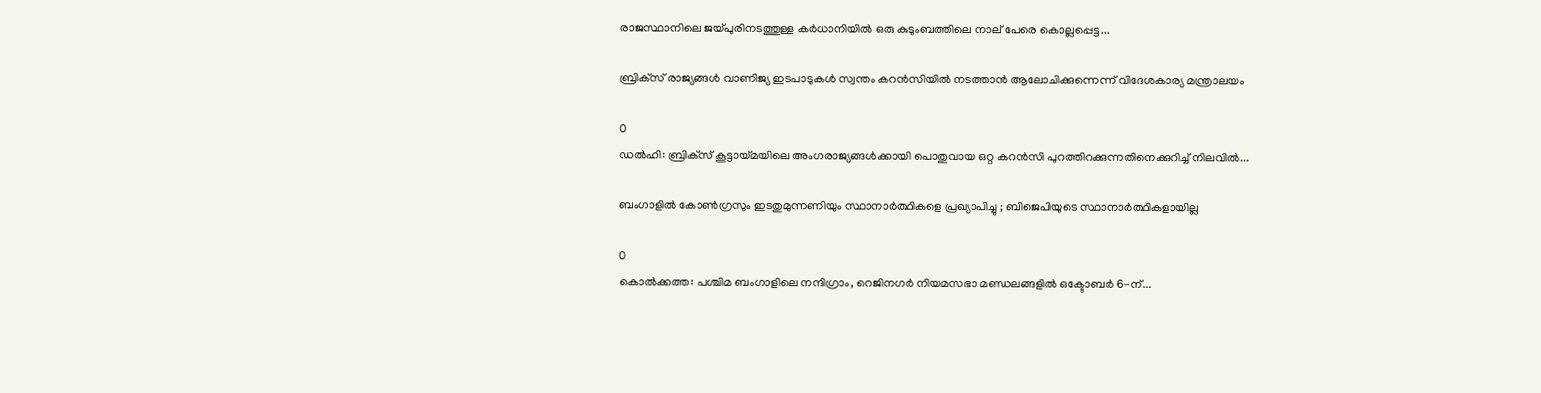രാജസ്ഥാനിലെ ജയ്പുരിനടത്തുള്ള കർധാനിയിൽ ഒരു കുടുംബത്തിലെ നാല് പേരെ കൊല്ലപ്പെട്ട...

ബ്രിക്‌സ് രാജ്യങ്ങൾ വാണിജ്യ ഇടപാടുകൾ സ്വന്തം കറൻസിയിൽ നടത്താൻ ആലോചിക്കുന്നെന്ന് വിദേശകാര്യ മന്ത്രാലയം

0
ഡൽഹി: ബ്രിക്‌സ് കൂട്ടായ്മയിലെ അംഗരാജ്യങ്ങൾക്കായി പൊതുവായ ഒറ്റ കറൻസി പുറത്തിറക്കുന്നതിനെക്കുറിച്ച് നിലവിൽ...

ബംഗാളിൽ കോൺഗ്രസും ഇടതുമുന്നണിയും സ്ഥാനാർത്ഥികളെ പ്രഖ്യാപിച്ചു ; ബിജെപിയുടെ സ്ഥാനാർത്ഥികളായില്ല

0
കൊൽക്കത്ത: പശ്ചിമ ബംഗാളിലെ നന്ദിഗ്രാം, റെജിനഗർ നിയമസഭാ മണ്ഡലങ്ങളിൽ ഒക്ടോബർ 6-ന്...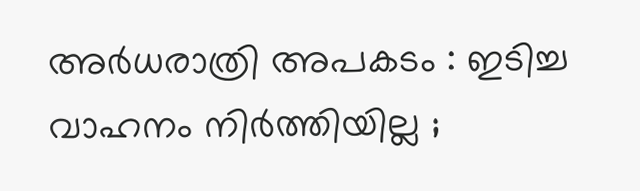അർധരാത്രി അപകടം : ഇടിച്ച വാഹനം നിർത്തിയില്ല ;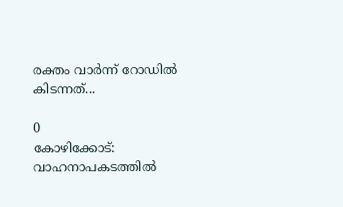രക്തം വാർന്ന് റോഡിൽ കിടന്നത്...

0
കോഴിക്കോട്: വാഹനാപകടത്തില്‍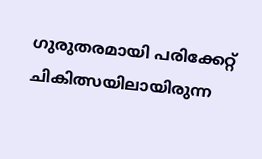ഗുരുതരമായി പരിക്കേറ്റ് ചികിത്സയിലായിരുന്ന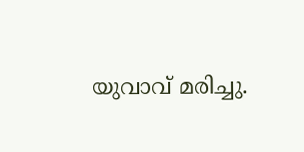യുവാവ് മരിച്ചു.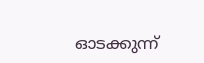ഓടക്കുന്ന്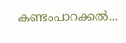കണ്ടംപാറക്കല്‍...